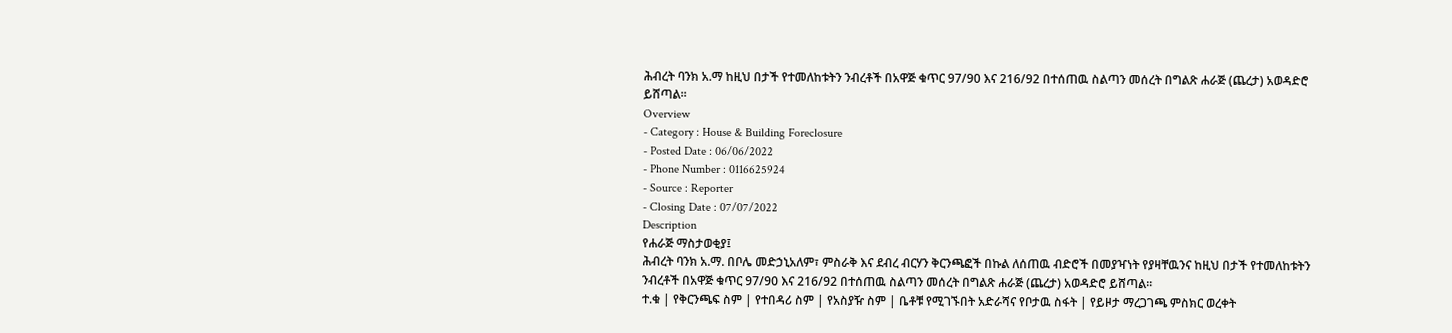ሕብረት ባንክ አ.ማ ከዚህ በታች የተመለከቱትን ንብረቶች በአዋጅ ቁጥር 97/90 እና 216/92 በተሰጠዉ ስልጣን መሰረት በግልጽ ሐራጅ (ጨረታ) አወዳድሮ ይሸጣል፡፡
Overview
- Category : House & Building Foreclosure
- Posted Date : 06/06/2022
- Phone Number : 0116625924
- Source : Reporter
- Closing Date : 07/07/2022
Description
የሐራጅ ማስታወቂያ፤
ሕብረት ባንክ አ.ማ. በቦሌ መድኃኒአለም፣ ምስራቅ እና ደብረ ብርሃን ቅርንጫፎች በኩል ለሰጠዉ ብድሮች በመያዣነት የያዛቸዉንና ከዚህ በታች የተመለከቱትን ንብረቶች በአዋጅ ቁጥር 97/90 እና 216/92 በተሰጠዉ ስልጣን መሰረት በግልጽ ሐራጅ (ጨረታ) አወዳድሮ ይሸጣል፡፡
ተ.ቁ | የቅርንጫፍ ስም | የተበዳሪ ስም | የአስያዥ ስም | ቤቶቹ የሚገኙበት አድራሻና የቦታዉ ስፋት | የይዞታ ማረጋገጫ ምስክር ወረቀት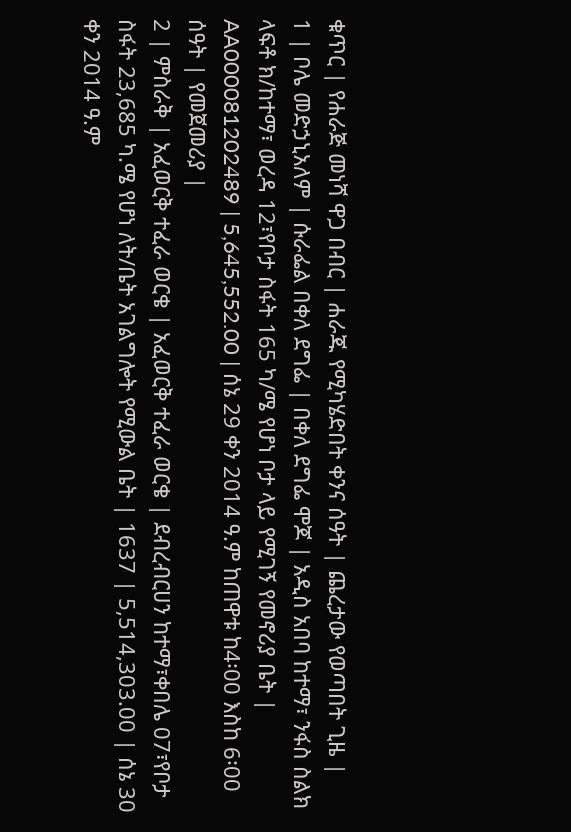ቁጥር | የሐራጅ መነሻ ዋጋ በብር | ሐራጁ የሚካሄድበት ቀንና ሰዓት | ጨረታው የወጣበት ጊዜ |
1 | ቦሌ መድኃኒአለም | ሱራፌል በቀለ ደግፌ | በቀለ ደግፌ ሞጆ | አዲስ አበባ ከተማ፣ ንፋስ ስልክ ላፍቶ ክ/ከተማ፣ ወረዳ 12፣የቦታ ስፋት 165 ካ/ሜ የሆነ ቦታ ላይ የሚገኝ የመኖሪያ ቤት | AA000081202489 | 5,645,552.00 | ሰኔ 29 ቀን 2014 ዓ.ም ከጠዋቱ ከ4፡00 እስከ 6፡00 ሰዓት | የመጀመሪያ |
2 | ምስራቅ | አፈወርቅ ተፈራ ወርቄ | አፈወርቅ ተፈራ ወርቄ | ደብረብርሀን ከተማ፣ቀበሌ 07፣የቦታ ስፋት 23,685 ካ.ሜ የሆነ ለት/ቤት አገልግሎት የሚውል ቤት | 1637 | 5,514,303.00 | ሰኔ 30 ቀን 2014 ዓ.ም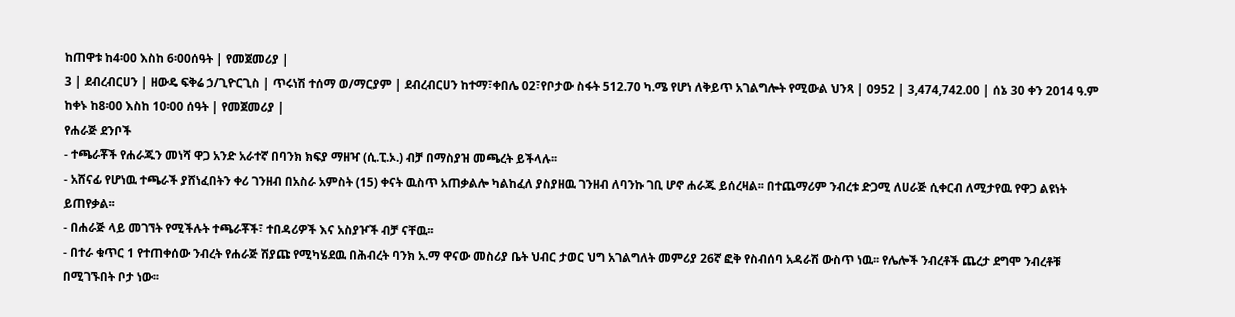ከጠዋቱ ከ4፡00 እስከ 6፡00ሰዓት | የመጀመሪያ |
3 | ደብረብርሀን | ዘውዴ ፍቅሬ ኃ/ጊዮርጊስ | ጥሩነሽ ተሰማ ወ/ማርያም | ደብረብርሀን ከተማ፣ቀበሌ 02፣የቦታው ስፋት 512.70 ካ.ሜ የሆነ ለቅይጥ አገልግሎት የሚውል ህንጻ | 0952 | 3,474,742.00 | ሰኔ 30 ቀን 2014 ዓ.ም ከቀኑ ከ8፡00 እስከ 10፡00 ሰዓት | የመጀመሪያ |
የሐራጅ ደንቦች
- ተጫራቾች የሐራጁን መነሻ ዋጋ አንድ አራተኛ በባንክ ክፍያ ማዘዣ (ሲ.ፒ.ኦ.) ብቻ በማስያዝ መጫረት ይችላሉ፡፡
- አሸናፊ የሆነዉ ተጫራች ያሸነፈበትን ቀሪ ገንዘብ በአስራ አምስት (15) ቀናት ዉስጥ አጠቃልሎ ካልከፈለ ያስያዘዉ ገንዘብ ለባንኩ ገቢ ሆኖ ሐራጁ ይሰረዛል፡፡ በተጨማሪም ንብረቱ ድጋሚ ለሀራጅ ሲቀርብ ለሚታየዉ የዋጋ ልዩነት ይጠየቃል፡፡
- በሐራጅ ላይ መገኘት የሚችሉት ተጫራቾች፣ ተበዳሪዎች እና አስያዦች ብቻ ናቸዉ፡፡
- በተራ ቁጥር 1 የተጠቀሰው ንብረት የሐራጅ ሽያጩ የሚካሄደዉ በሕብረት ባንክ አ.ማ ዋናው መስሪያ ቤት ህብር ታወር ህግ አገልግለት መምሪያ 26ኛ ፎቅ የስብሰባ አዳራሽ ውስጥ ነዉ፡፡ የሌሎች ንብረቶች ጨረታ ደግሞ ንብረቶቹ በሚገኙበት ቦታ ነው፡፡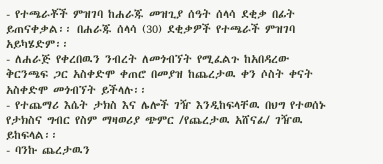- የተጫራቾች ምዝገባ ከሐራጁ መዝጊያ ሰዓት ሰላሳ ደቂቃ በፊት ይጠናቀቃል፡፡ በሐራጁ ሰላሳ (30) ደቂቃዎች የተጫራች ምዝገባ አይካሄድም፡፡
- ለሐራጅ የቀረበዉን ንብረት ለመጎብኘት የሚፈልጉ ከአበዳረው ቅርንጫፍ ጋር አስቀድሞ ቀጠሮ በመያዝ ከጨረታዉ ቀን ሶስት ቀናት አስቀድሞ መጎብኘት ይችላሉ፡፡
- የተጨማሪ እሴት ታክስ እና ሌሎች ገዥ እንዲከፍላቸዉ በህግ የተወሰኑ የታክስና ግብር የስም ማዛወሪያ ጭምር /የጨረታዉ አሸናፊ/ ገዥዉ ይከፍላል፡፡
- ባንኩ ጨረታዉን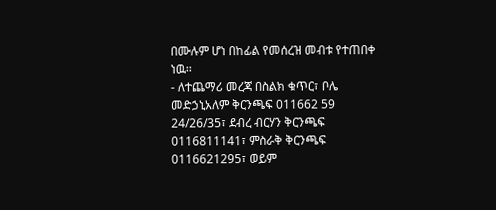በሙሉም ሆነ በከፊል የመሰረዝ መብቱ የተጠበቀ ነዉ፡፡
- ለተጨማሪ መረጃ በስልክ ቁጥር፣ ቦሌ መድኃኒአለም ቅርንጫፍ 011662 59 24/26/35፣ ደብረ ብርሃን ቅርንጫፍ 0116811141፣ ምስራቅ ቅርንጫፍ 0116621295፣ ወይም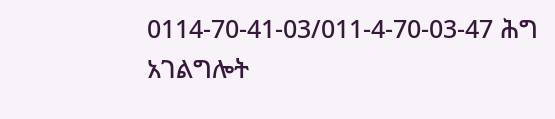0114-70-41-03/011-4-70-03-47 ሕግ አገልግሎት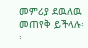መምሪያ ደዉለዉ መጠየቅ ይችላሉ፡፡